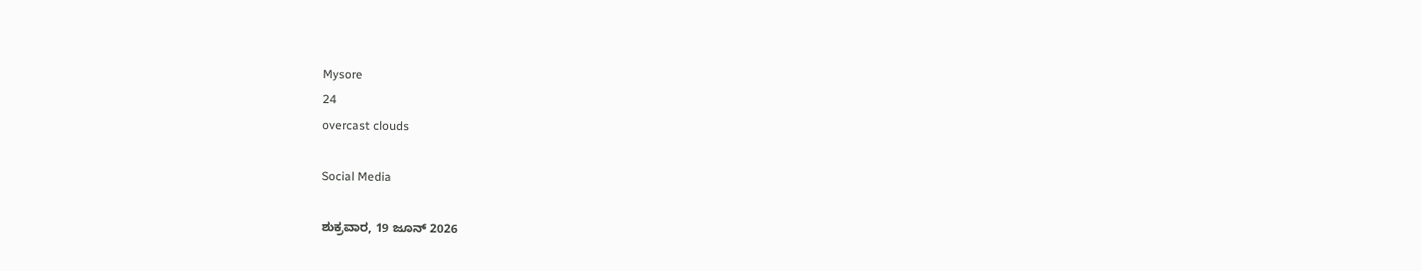Mysore
24
overcast clouds

Social Media

ಶುಕ್ರವಾರ, 19 ಜೂನ್ 2026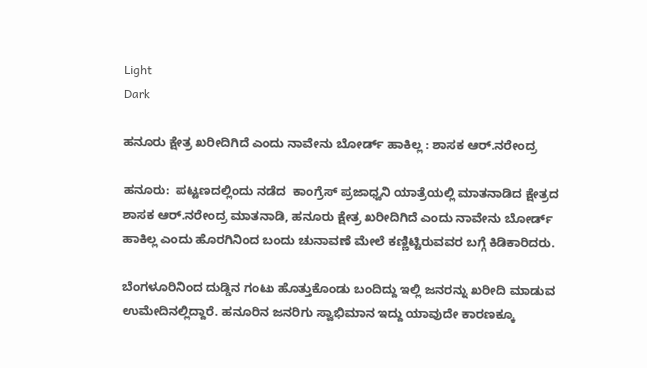Light
Dark

ಹನೂರು ಕ್ಷೇತ್ರ ಖರೀದಿಗಿದೆ ಎಂದು ನಾವೇನು ಬೋರ್ಡ್ ಹಾಕಿಲ್ಲ : ಶಾಸಕ ಆರ್.ನರೇಂದ್ರ

ಹನೂರು:  ಪಟ್ಟಣದಲ್ಲಿಂದು ನಡೆದ  ಕಾಂಗ್ರೆಸ್ ಪ್ರಜಾಧ್ವನಿ ಯಾತ್ರೆಯಲ್ಲಿ ಮಾತನಾಡಿದ ಕ್ಷೇತ್ರದ  ಶಾಸಕ ಆರ್.ನರೇಂದ್ರ ಮಾತನಾಡಿ, ಹನೂರು ಕ್ಷೇತ್ರ ಖರೀದಿಗಿದೆ ಎಂದು ನಾವೇನು ಬೋರ್ಡ್ ಹಾಕಿಲ್ಲ ಎಂದು ಹೊರಗಿನಿಂದ ಬಂದು ಚುನಾವಣೆ ಮೇಲೆ ಕಣ್ಣಿಟ್ಟಿರುವವರ ಬಗ್ಗೆ ಕಿಡಿಕಾರಿದರು.

ಬೆಂಗಳೂರಿನಿಂದ ದುಡ್ಡಿನ ಗಂಟು ಹೊತ್ತುಕೊಂಡು ಬಂದಿದ್ದು ಇಲ್ಲಿ ಜನರನ್ನು ಖರೀದಿ ಮಾಡುವ ಉಮೇದಿನಲ್ಲಿದ್ದಾರೆ. ಹನೂರಿನ ಜನರಿಗು ಸ್ವಾಭಿಮಾನ ಇದ್ದು ಯಾವುದೇ ಕಾರಣಕ್ಕೂ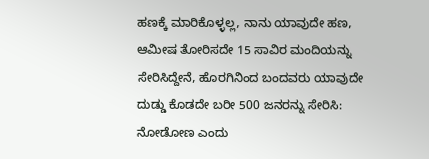ಹಣಕ್ಕೆ ಮಾರಿಕೊಳ್ಳಲ್ಲ, ನಾನು ಯಾವುದೇ ಹಣ, ಆಮೀಷ ತೋರಿಸದೇ 15 ಸಾವಿರ ಮಂದಿಯನ್ನು ಸೇರಿಸಿದ್ದೇನೆ, ಹೊರಗಿನಿಂದ ಬಂದವರು ಯಾವುದೇ ದುಡ್ಡು ಕೊಡದೇ ಬರೀ 500 ಜನರನ್ನು ಸೇರಿಸಿ: ನೋಡೋಣ ಎಂದು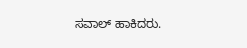ಸವಾಲ್ ಹಾಕಿದರು.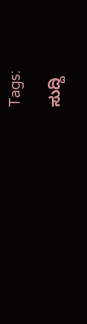Tags:

ಸುದ್ದಿ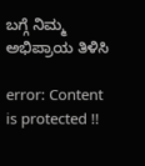ಬಗ್ಗೆ ನಿಮ್ಮ ಅಭಿಪ್ರಾಯ ತಿಳಿಸಿ

error: Content is protected !!